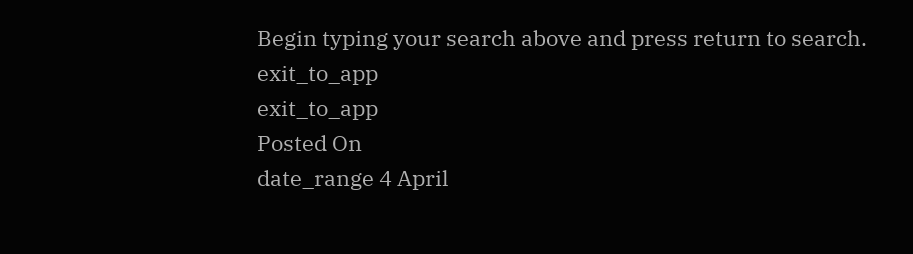Begin typing your search above and press return to search.
exit_to_app
exit_to_app
Posted On
date_range 4 April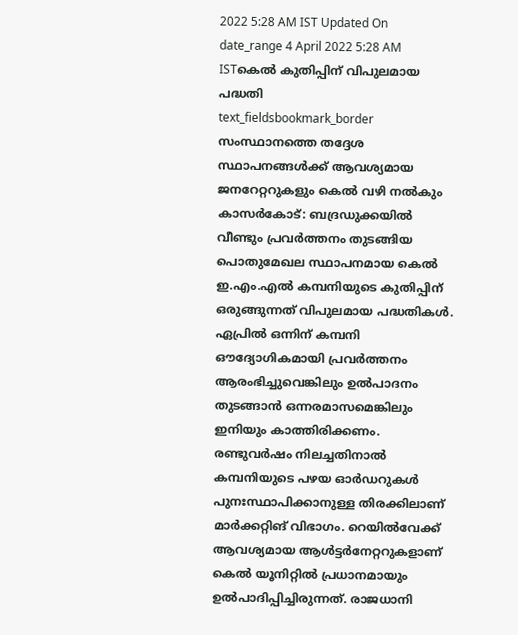2022 5:28 AM IST Updated On
date_range 4 April 2022 5:28 AM ISTകെൽ കുതിപ്പിന് വിപുലമായ പദ്ധതി
text_fieldsbookmark_border
സംസ്ഥാനത്തെ തദ്ദേശ സ്ഥാപനങ്ങൾക്ക് ആവശ്യമായ ജനറേറ്ററുകളും കെൽ വഴി നൽകും കാസർകോട്: ബദ്രഡുക്കയിൽ വീണ്ടും പ്രവർത്തനം തുടങ്ങിയ പൊതുമേഖല സ്ഥാപനമായ കെൽ ഇ.എം.എൽ കമ്പനിയുടെ കുതിപ്പിന് ഒരുങ്ങുന്നത് വിപുലമായ പദ്ധതികൾ. ഏപ്രിൽ ഒന്നിന് കമ്പനി ഔദ്യോഗികമായി പ്രവർത്തനം ആരംഭിച്ചുവെങ്കിലും ഉൽപാദനം തുടങ്ങാൻ ഒന്നരമാസമെങ്കിലും ഇനിയും കാത്തിരിക്കണം. രണ്ടുവർഷം നിലച്ചതിനാൽ കമ്പനിയുടെ പഴയ ഓർഡറുകൾ പുനഃസ്ഥാപിക്കാനുള്ള തിരക്കിലാണ് മാർക്കറ്റിങ് വിഭാഗം. റെയിൽവേക്ക് ആവശ്യമായ ആൾട്ടർനേറ്ററുകളാണ് കെൽ യൂനിറ്റിൽ പ്രധാനമായും ഉൽപാദിപ്പിച്ചിരുന്നത്. രാജധാനി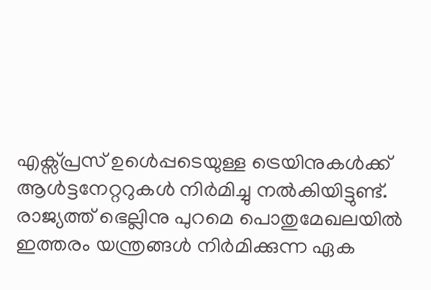എക്സ്പ്രസ് ഉൾെപ്പടെയുള്ള ട്രെയിനുകൾക്ക് ആൾട്ടനേറ്ററുകൾ നിർമിച്ചു നൽകിയിട്ടുണ്ട്. രാജ്യത്ത് ഭെല്ലിനു പുറമെ പൊതുമേഖലയിൽ ഇത്തരം യന്ത്രങ്ങൾ നിർമിക്കുന്ന ഏക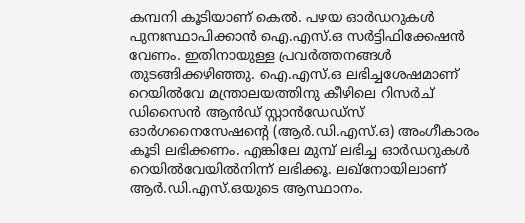കമ്പനി കൂടിയാണ് കെൽ. പഴയ ഓർഡറുകൾ പുനഃസ്ഥാപിക്കാൻ ഐ.എസ്.ഒ സർട്ടിഫിക്കേഷൻ വേണം. ഇതിനായുള്ള പ്രവർത്തനങ്ങൾ തുടങ്ങിക്കഴിഞ്ഞു. ഐ.എസ്.ഒ ലഭിച്ചശേഷമാണ് റെയിൽവേ മന്ത്രാലയത്തിനു കീഴിലെ റിസർച് ഡിസൈൻ ആൻഡ് സ്റ്റാൻഡേഡ്സ് ഓർഗനൈസേഷന്റെ (ആർ.ഡി.എസ്.ഒ) അംഗീകാരം കൂടി ലഭിക്കണം. എങ്കിലേ മുമ്പ് ലഭിച്ച ഓർഡറുകൾ റെയിൽവേയിൽനിന്ന് ലഭിക്കൂ. ലഖ്നോയിലാണ് ആർ.ഡി.എസ്.ഒയുടെ ആസ്ഥാനം.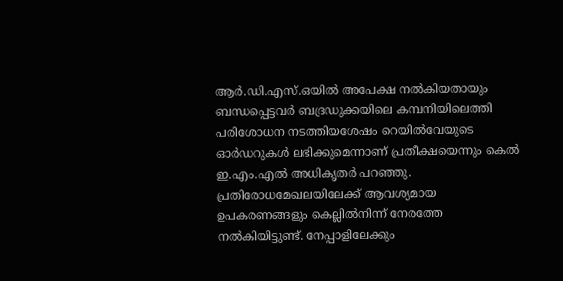ആർ.ഡി.എസ്.ഒയിൽ അപേക്ഷ നൽകിയതായും ബന്ധപ്പെട്ടവർ ബദ്രഡുക്കയിലെ കമ്പനിയിലെത്തി പരിശോധന നടത്തിയശേഷം റെയിൽവേയുടെ ഓർഡറുകൾ ലഭിക്കുമെന്നാണ് പ്രതീക്ഷയെന്നും കെൽ ഇ.എം.എൽ അധികൃതർ പറഞ്ഞു. പ്രതിരോധമേഖലയിലേക്ക് ആവശ്യമായ ഉപകരണങ്ങളും കെല്ലിൽനിന്ന് നേരത്തേ നൽകിയിട്ടുണ്ട്. നേപ്പാളിലേക്കും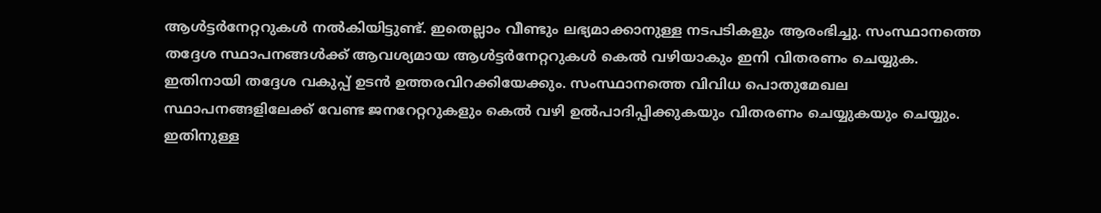ആൾട്ടർനേറ്ററുകൾ നൽകിയിട്ടുണ്ട്. ഇതെല്ലാം വീണ്ടും ലഭ്യമാക്കാനുള്ള നടപടികളും ആരംഭിച്ചു. സംസ്ഥാനത്തെ തദ്ദേശ സ്ഥാപനങ്ങൾക്ക് ആവശ്യമായ ആൾട്ടർനേറ്ററുകൾ കെൽ വഴിയാകും ഇനി വിതരണം ചെയ്യുക. ഇതിനായി തദ്ദേശ വകുപ്പ് ഉടൻ ഉത്തരവിറക്കിയേക്കും. സംസ്ഥാനത്തെ വിവിധ പൊതുമേഖല സ്ഥാപനങ്ങളിലേക്ക് വേണ്ട ജനറേറ്ററുകളും കെൽ വഴി ഉൽപാദിപ്പിക്കുകയും വിതരണം ചെയ്യുകയും ചെയ്യും. ഇതിനുള്ള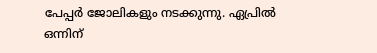പേപ്പർ ജോലികളും നടക്കുന്നു. ഏപ്രിൽ ഒന്നിന്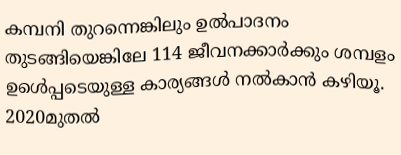കമ്പനി തുറന്നെങ്കിലും ഉൽപാദനം തുടങ്ങിയെങ്കിലേ 114 ജീവനക്കാർക്കും ശമ്പളം ഉൾെപ്പടെയുള്ള കാര്യങ്ങൾ നൽകാൻ കഴിയൂ. 2020മുതൽ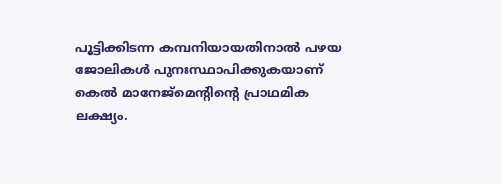പൂട്ടിക്കിടന്ന കമ്പനിയായതിനാൽ പഴയ ജോലികൾ പുനഃസ്ഥാപിക്കുകയാണ് കെൽ മാനേജ്മെന്റിന്റെ പ്രാഥമിക ലക്ഷ്യം.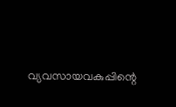വ്യവസായവകുപ്പിന്റെ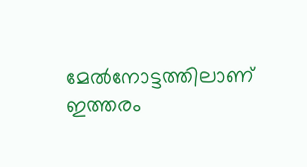മേൽനോട്ടത്തിലാണ് ഇത്തരം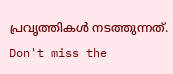പ്രവൃത്തികൾ നടത്തുന്നത്.
Don't miss the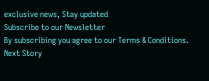exclusive news, Stay updated
Subscribe to our Newsletter
By subscribing you agree to our Terms & Conditions.
Next Story